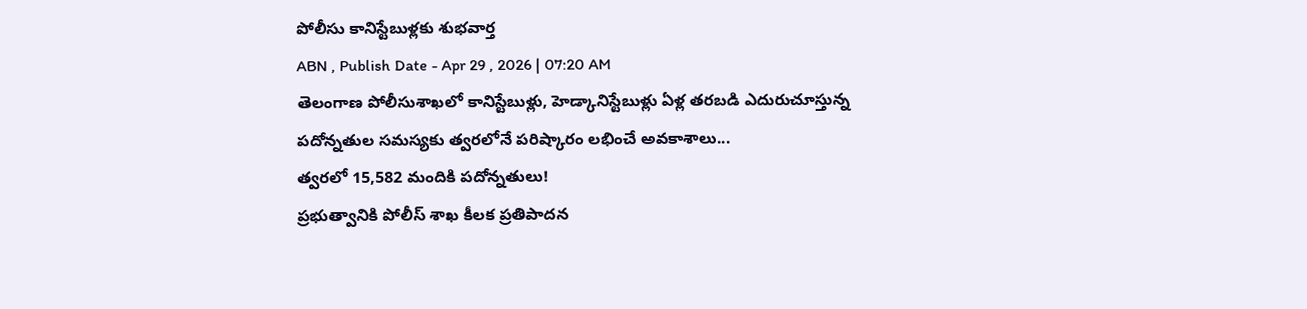పోలీసు కానిస్టేబుళ్లకు శుభవార్త
ABN , Publish Date - Apr 29 , 2026 | 07:20 AM
తెలంగాణ పోలీసుశాఖలో కానిస్టేబుళ్లు, హెడ్కానిస్టేబుళ్లు ఏళ్ల తరబడి ఎదురుచూస్తున్న పదోన్నతుల సమస్యకు త్వరలోనే పరిష్కారం లభించే అవకాశాలు...
త్వరలో 15,582 మందికి పదోన్నతులు!
ప్రభుత్వానికి పోలీస్ శాఖ కీలక ప్రతిపాదన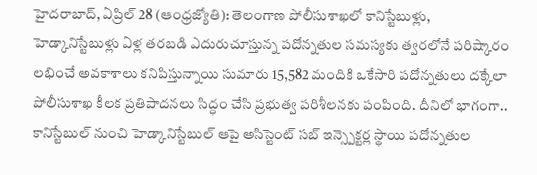హైదరాబాద్, ఏప్రిల్ 28 (ఆంధ్రజ్యోతి): తెలంగాణ పోలీసుశాఖలో కానిస్టేబుళ్లు, హెడ్కానిస్టేబుళ్లు ఏళ్ల తరబడి ఎదురుచూస్తున్న పదోన్నతుల సమస్యకు త్వరలోనే పరిష్కారం లభించే అవకాశాలు కనిపిస్తున్నాయి సుమారు 15,582 మందికి ఒకేసారి పదోన్నతులు దక్కేలా పోలీసుశాఖ కీలక ప్రతిపాదనలు సిద్ధం చేసి ప్రభుత్వ పరిశీలనకు పంపింది. దీనిలో భాగంగా.. కానిస్టేబుల్ నుంచి హెడ్కానిస్టేబుల్ ఆపై అసిస్టెంట్ సబ్ ఇన్స్పెక్టర్ల స్థాయి పదోన్నతుల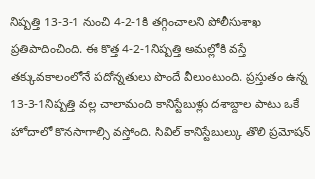నిష్పత్తి 13-3-1 నుంచి 4-2-1కి తగ్గించాలని పోలీసుశాఖ ప్రతిపాదించింది. ఈ కొత్త 4-2-1నిష్పత్తి అమల్లోకి వస్తే తక్కువకాలంలోనే పదోన్నతులు పొందే వీలుంటుంది. ప్రస్తుతం ఉన్న 13-3-1నిష్పత్తి వల్ల చాలామంది కానిస్టేబుళ్లు దశాబ్దాల పాటు ఒకే హోదాలో కొనసాగాల్సి వస్తోంది. సివిల్ కానిస్టేబుల్కు తొలి ప్రమోషన్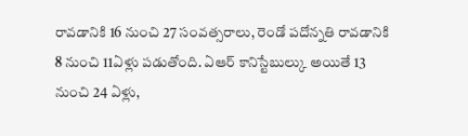రావడానికి 16 నుంచి 27 సంవత్సరాలు, రెండో పదోన్నతి రావడానికి 8 నుంచి 11ఏళ్లు పడుతోంది. ఏఆర్ కానిస్టేబుల్కు అయితే 13 నుంచి 24 ఏళ్లు,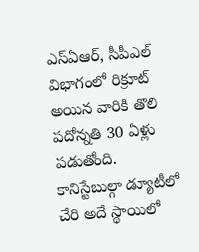ఎస్ఏఆర్, సీపీఎల్ విభాగంలో రిక్రూట్ అయిన వారికి తొలి పదోన్నతి 30 ఏళ్లు పడుతోంది. కానిస్టేబుల్గా డ్యూటీలో చేరి అదే స్థాయిలో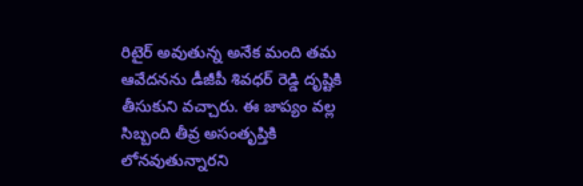రిటైర్ అవుతున్న అనేక మంది తమ ఆవేదనను డీజీపీ శివధర్ రెడ్డి దృష్టికి తీసుకుని వచ్చారు. ఈ జాప్యం వల్ల సిబ్బంది తీవ్ర అసంతృప్తికి లోనవుతున్నారని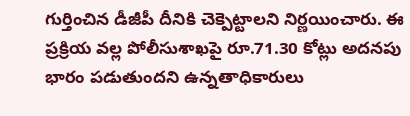గుర్తించిన డీజీపీ దీనికి చెక్పెట్టాలని నిర్ణయించారు. ఈ ప్రక్రియ వల్ల పోలీసుశాఖపై రూ.71.30 కోట్లు అదనపు భారం పడుతుందని ఉన్నతాధికారులు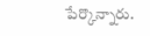పేర్కొన్నారు.